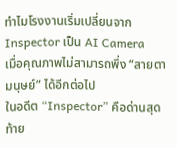ทำไมโรงงานเริ่มเปลี่ยนจาก Inspector เป็น AI Camera
เมื่อคุณภาพไม่สามารถพึ่ง “สายตามนุษย์” ได้อีกต่อไป
ในอดีต “Inspector” คือด่านสุดท้าย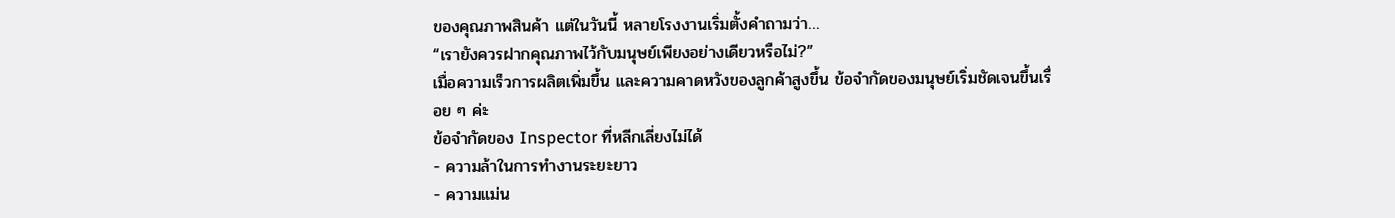ของคุณภาพสินค้า แต่ในวันนี้ หลายโรงงานเริ่มตั้งคำถามว่า…
“เรายังควรฝากคุณภาพไว้กับมนุษย์เพียงอย่างเดียวหรือไม่?”
เมื่อความเร็วการผลิตเพิ่มขึ้น และความคาดหวังของลูกค้าสูงขึ้น ข้อจำกัดของมนุษย์เริ่มชัดเจนขึ้นเรื่อย ๆ ค่ะ
ข้อจำกัดของ Inspector ที่หลีกเลี่ยงไม่ได้
- ความล้าในการทำงานระยะยาว
- ความแม่น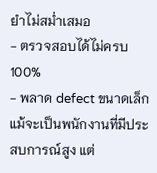ยำไม่สม่ำเสมอ
- ตรวจสอบได้ไม่ครบ 100%
- พลาด defect ขนาดเล็ก
แม้จะเป็นพนักงานที่มีประสบการณ์สูง แต่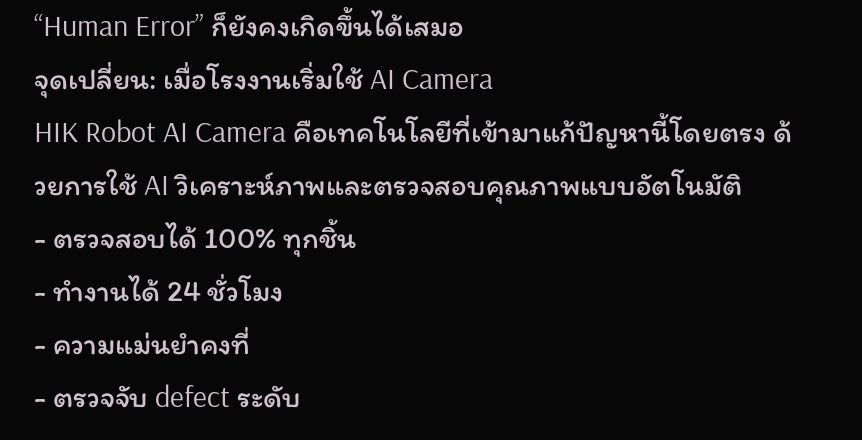“Human Error” ก็ยังคงเกิดขึ้นได้เสมอ
จุดเปลี่ยน: เมื่อโรงงานเริ่มใช้ AI Camera
HIK Robot AI Camera คือเทคโนโลยีที่เข้ามาแก้ปัญหานี้โดยตรง ด้วยการใช้ AI วิเคราะห์ภาพและตรวจสอบคุณภาพแบบอัตโนมัติ
- ตรวจสอบได้ 100% ทุกชิ้น
- ทำงานได้ 24 ชั่วโมง
- ความแม่นยำคงที่
- ตรวจจับ defect ระดับ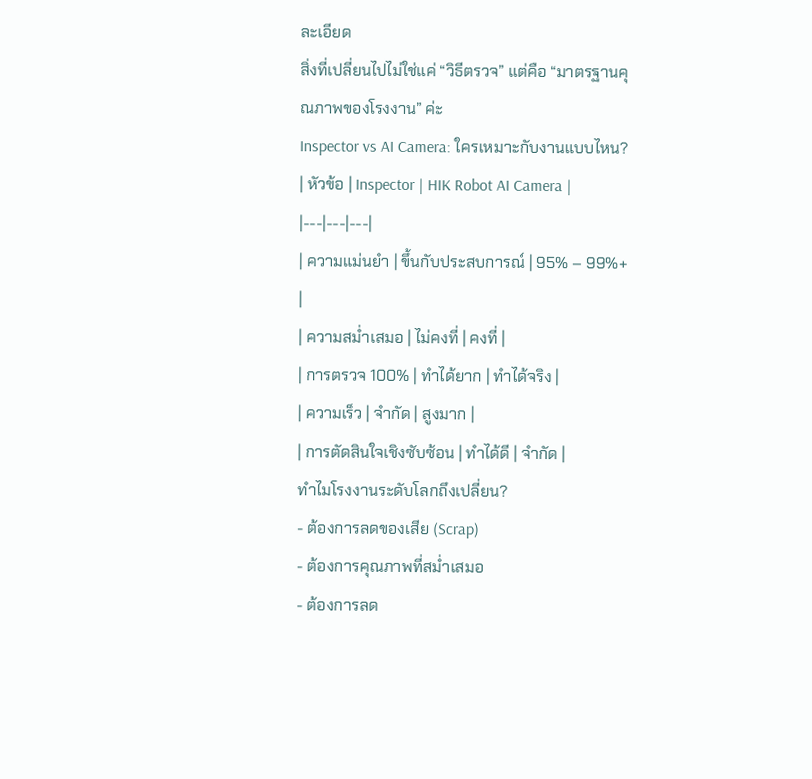ละเอียด
สิ่งที่เปลี่ยนไปไม่ใช่แค่ “วิธีตรวจ” แต่คือ “มาตรฐานคุณภาพของโรงงาน” ค่ะ
Inspector vs AI Camera: ใครเหมาะกับงานแบบไหน?
| หัวข้อ | Inspector | HIK Robot AI Camera |
|---|---|---|
| ความแม่นยำ | ขึ้นกับประสบการณ์ | 95% – 99%+ |
| ความสม่ำเสมอ | ไม่คงที่ | คงที่ |
| การตรวจ 100% | ทำได้ยาก | ทำได้จริง |
| ความเร็ว | จำกัด | สูงมาก |
| การตัดสินใจเชิงซับซ้อน | ทำได้ดี | จำกัด |
ทำไมโรงงานระดับโลกถึงเปลี่ยน?
- ต้องการลดของเสีย (Scrap)
- ต้องการคุณภาพที่สม่ำเสมอ
- ต้องการลด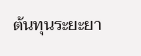ต้นทุนระยะยา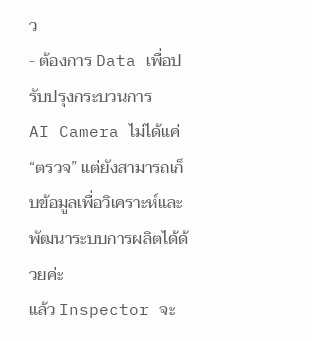ว
- ต้องการ Data เพื่อปรับปรุงกระบวนการ
AI Camera ไม่ได้แค่ “ตรวจ” แต่ยังสามารถเก็บข้อมูลเพื่อวิเคราะห์และพัฒนาระบบการผลิตได้ด้วยค่ะ
แล้ว Inspector จะ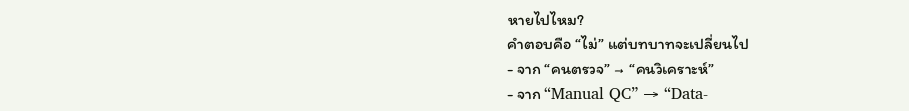หายไปไหม?
คำตอบคือ “ไม่” แต่บทบาทจะเปลี่ยนไป
- จาก “คนตรวจ” → “คนวิเคราะห์”
- จาก “Manual QC” → “Data-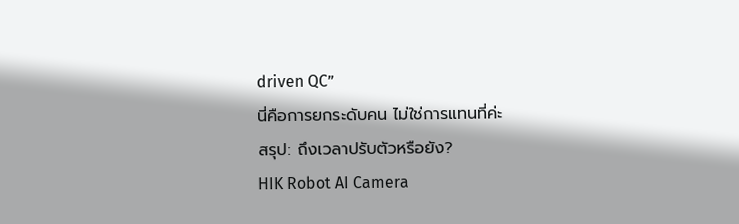driven QC”
นี่คือการยกระดับคน ไม่ใช่การแทนที่ค่ะ
สรุป: ถึงเวลาปรับตัวหรือยัง?
HIK Robot AI Camera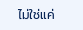ไม่ใช่แค่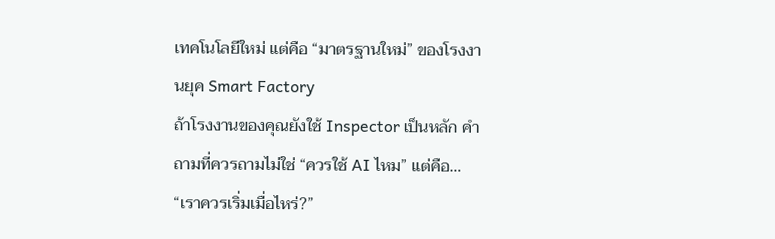เทคโนโลยีใหม่ แต่คือ “มาตรฐานใหม่” ของโรงงานยุค Smart Factory
ถ้าโรงงานของคุณยังใช้ Inspector เป็นหลัก คำถามที่ควรถามไม่ใช่ “ควรใช้ AI ไหม” แต่คือ…
“เราควรเริ่มเมื่อไหร่?”